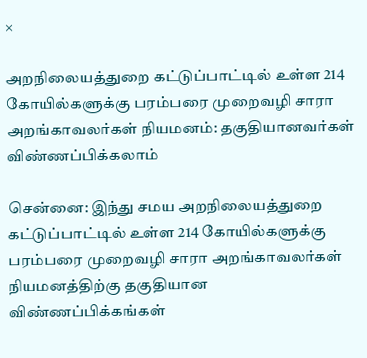×

அறநிலையத்துறை கட்டுப்பாட்டில் உள்ள 214 கோயில்களுக்கு பரம்பரை முறைவழி சாரா அறங்காவலர்கள் நியமனம்: தகுதியானவர்கள் விண்ணப்பிக்கலாம்

சென்னை: இந்து சமய அறநிலையத்துறை கட்டுப்பாட்டில் உள்ள 214 கோயில்களுக்கு பரம்பரை முறைவழி சாரா அறங்காவலர்கள் நியமனத்திற்கு தகுதியான விண்ணப்பிக்கங்கள்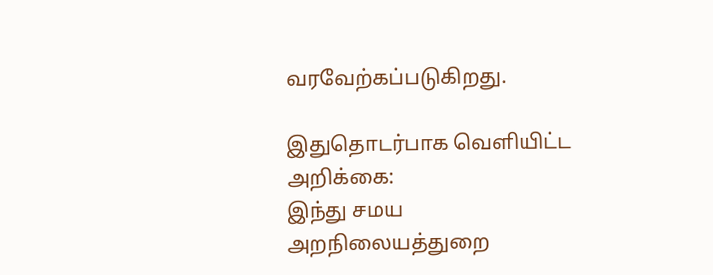வரவேற்கப்படுகிறது.

இதுதொடர்பாக வெளியிட்ட அறிக்கை:
இந்து சமய அறநிலையத்துறை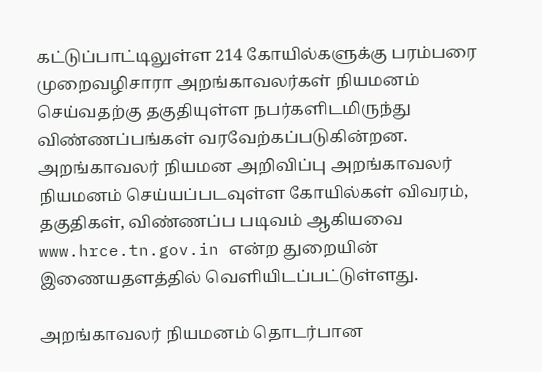கட்டுப்பாட்டிலுள்ள 214 கோயில்களுக்கு பரம்பரை முறைவழிசாரா அறங்காவலர்கள் நியமனம் செய்வதற்கு தகுதியுள்ள நபர்களிடமிருந்து விண்ணப்பங்கள் வரவேற்கப்படுகின்றன. அறங்காவலர் நியமன அறிவிப்பு அறங்காவலர் நியமனம் செய்யப்படவுள்ள கோயில்கள் விவரம், தகுதிகள், விண்ணப்ப படிவம் ஆகியவை www.hrce.tn.gov.in என்ற துறையின் இணையதளத்தில் வெளியிடப்பட்டுள்ளது.

அறங்காவலர் நியமனம் தொடர்பான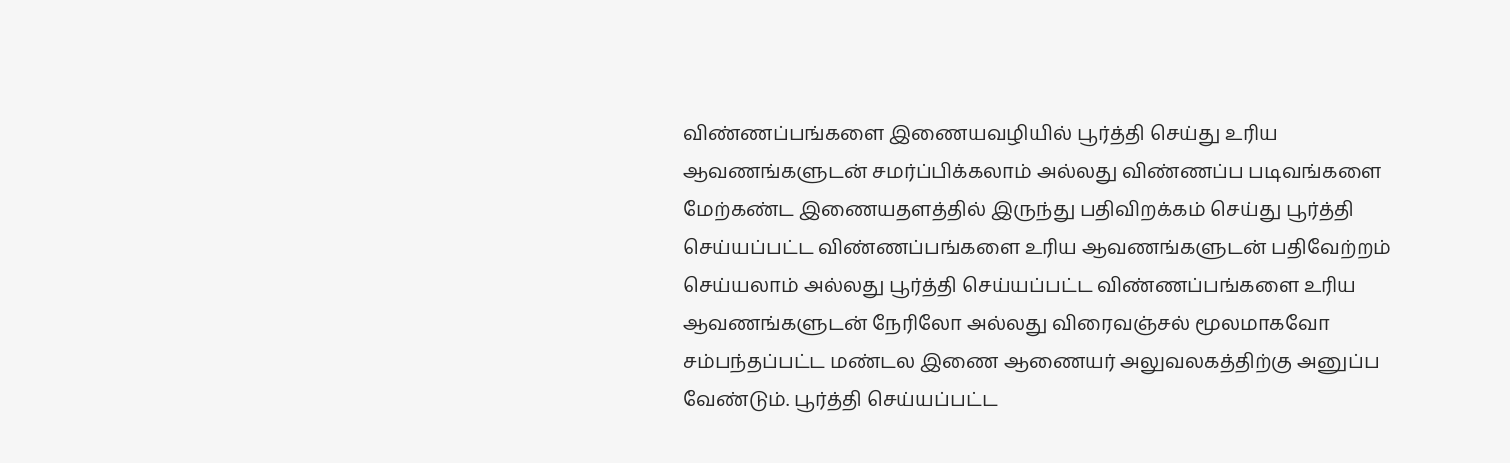விண்ணப்பங்களை இணையவழியில் பூர்த்தி செய்து உரிய ஆவணங்களுடன் சமர்ப்பிக்கலாம் அல்லது விண்ணப்ப படிவங்களை மேற்கண்ட இணையதளத்தில் இருந்து பதிவிறக்கம் செய்து பூர்த்தி செய்யப்பட்ட விண்ணப்பங்களை உரிய ஆவணங்களுடன் பதிவேற்றம் செய்யலாம் அல்லது பூர்த்தி செய்யப்பட்ட விண்ணப்பங்களை உரிய ஆவணங்களுடன் நேரிலோ அல்லது விரைவஞ்சல் மூலமாகவோ சம்பந்தப்பட்ட மண்டல இணை ஆணையர் அலுவலகத்திற்கு அனுப்ப வேண்டும். பூர்த்தி செய்யப்பட்ட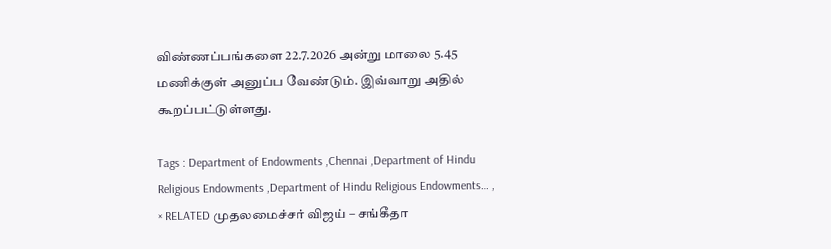விண்ணப்பங்களை 22.7.2026 அன்று மாலை 5.45 மணிக்குள் அனுப்ப வேண்டும். இவ்வாறு அதில் கூறப்பட்டுள்ளது.

Tags : Department of Endowments ,Chennai ,Department of Hindu Religious Endowments ,Department of Hindu Religious Endowments… ,
× RELATED முதலமைச்சர் விஜய் – சங்கீதா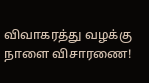விவாகரத்து வழக்கு நாளை விசாரணை!